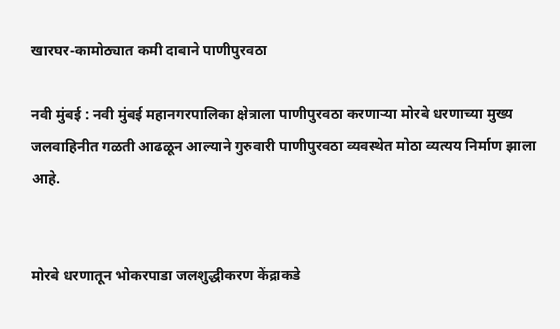खारघर-कामोठ्यात कमी दाबाने पाणीपुरवठा

नवी मुंबई : नवी मुंबई महानगरपालिका क्षेत्राला पाणीपुरवठा करणाऱ्या मोरबे धरणाच्या मुख्य जलवाहिनीत गळती आढळून आल्याने गुरुवारी पाणीपुरवठा व्यवस्थेत मोठा व्यत्यय निर्माण झाला आहे.


मोरबे धरणातून भोकरपाडा जलशुद्धीकरण केंद्राकडे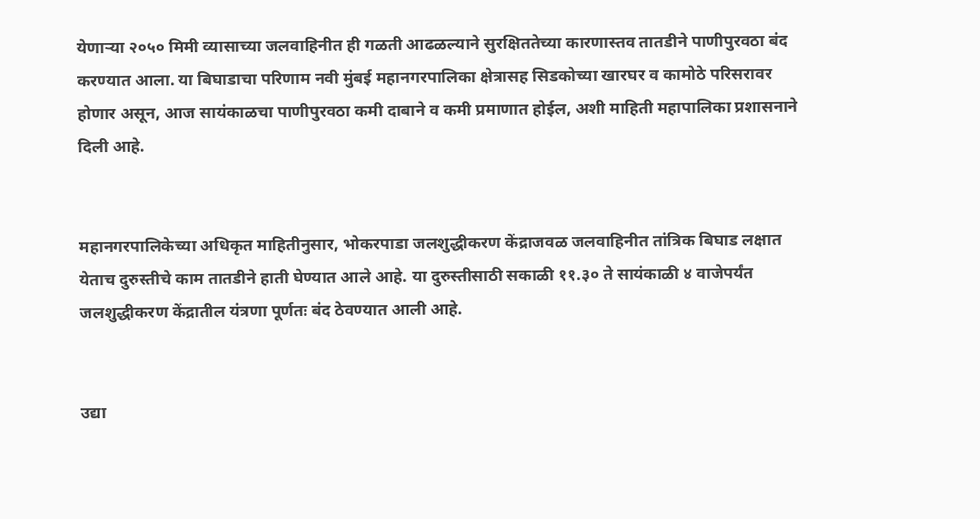येणाऱ्या २०५० मिमी व्यासाच्या जलवाहिनीत ही गळती आढळल्याने सुरक्षिततेच्या कारणास्तव तातडीने पाणीपुरवठा बंद करण्यात आला. या बिघाडाचा परिणाम नवी मुंबई महानगरपालिका क्षेत्रासह सिडकोच्या खारघर व कामोठे परिसरावर होणार असून, आज सायंकाळचा पाणीपुरवठा कमी दाबाने व कमी प्रमाणात होईल, अशी माहिती महापालिका प्रशासनाने दिली आहे.


महानगरपालिकेच्या अधिकृत माहितीनुसार, भोकरपाडा जलशुद्धीकरण केंद्राजवळ जलवाहिनीत तांत्रिक बिघाड लक्षात येताच दुरुस्तीचे काम तातडीने हाती घेण्यात आले आहे. या दुरुस्तीसाठी सकाळी ११.३० ते सायंकाळी ४ वाजेपर्यंत जलशुद्धीकरण केंद्रातील यंत्रणा पूर्णतः बंद ठेवण्यात आली आहे.


उद्या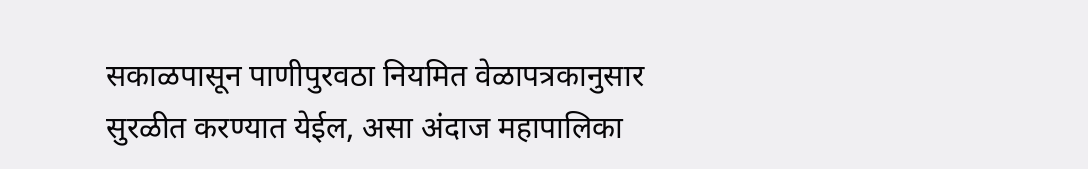सकाळपासून पाणीपुरवठा नियमित वेळापत्रकानुसार सुरळीत करण्यात येईल, असा अंदाज महापालिका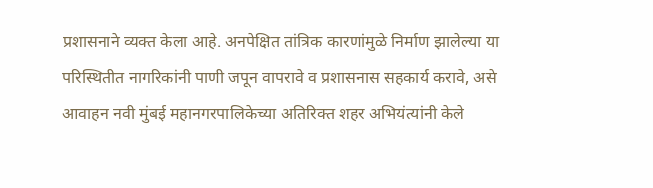प्रशासनाने व्यक्त केला आहे. अनपेक्षित तांत्रिक कारणांमुळे निर्माण झालेल्या या परिस्थितीत नागरिकांनी पाणी जपून वापरावे व प्रशासनास सहकार्य करावे, असे आवाहन नवी मुंबई महानगरपालिकेच्या अतिरिक्त शहर अभियंत्यांनी केले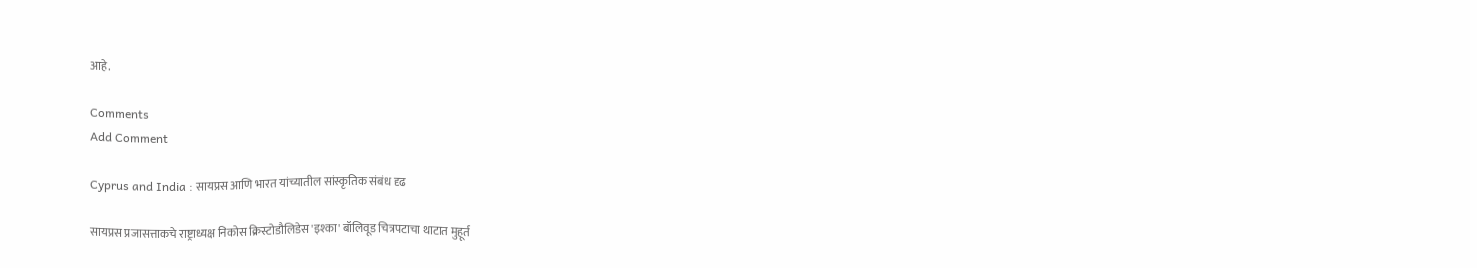आहे.

Comments
Add Comment

Cyprus and India : सायप्रस आणि भारत यांच्यातील सांस्कृतिक संबंध दृढ

सायप्रस प्रजासत्ताकचे राष्ट्राध्यक्ष निकोस क्रिस्टोडौलिडेस 'इश्का' बॉलिवूड चित्रपटाचा थाटात मुहूर्त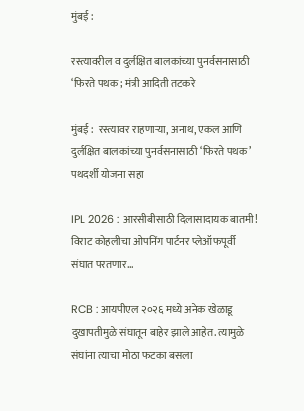मुंबई :

रस्त्यावरील व दुर्लक्षित बालकांच्या पुनर्वसनासाठी ‘फिरते पथक; मंत्री आदिती तटकरे

मुंबई :  रस्त्यावर राहणाऱ्या, अनाथ, एकल आणि दुर्लक्षित बालकांच्या पुनर्वसनासाठी ‘फिरते पथक’ पथदर्शी योजना सहा

IPL 2026 : आरसीबीसाठी दिलासादायक बातमी! विराट कोहलीचा ओपनिंग पार्टनर प्लेऑफपूर्वी संघात परतणार...

RCB : आयपीएल २०२६ मध्ये अनेक खेळाडू दुखापतीमुळे संघातून बाहेर झाले आहेत. त्यामुळे संघांना त्याचा मोठा फटका बसला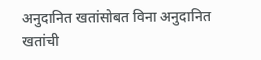अनुदानित खतांसोबत विना अनुदानित खतांची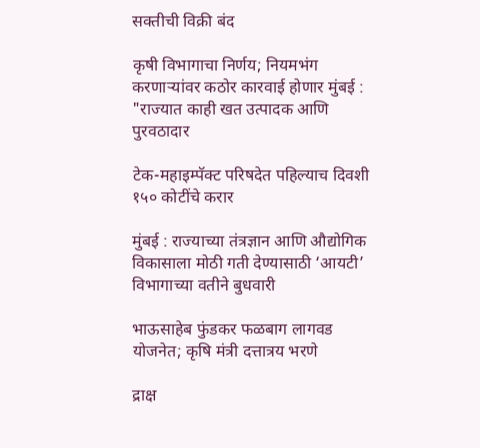सक्तीची विक्री बंद

कृषी विभागाचा निर्णय; नियमभंग करणाऱ्यांवर कठोर कारवाई होणार मुंबई : "राज्यात काही खत उत्पादक आणि पुरवठादार

टेक-महाइम्पॅक्ट परिषदेत पहिल्याच दिवशी १५० कोटींचे करार

मुंबई : राज्याच्या तंत्रज्ञान आणि औद्योगिक विकासाला मोठी गती देण्यासाठी ‘आयटी’ विभागाच्या वतीने बुधवारी

भाऊसाहेब फुंडकर फळबाग लागवड योजनेत; कृषि मंत्री दत्तात्रय भरणे

द्राक्ष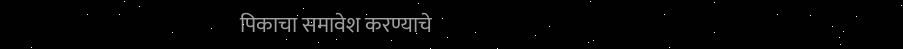पिकाचा समावेश करण्याचे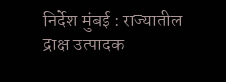निर्देश मुंबई : राज्यातील द्राक्ष उत्पादक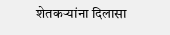शेतकऱ्यांना दिलासा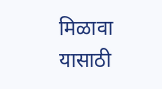मिळावा यासाठी